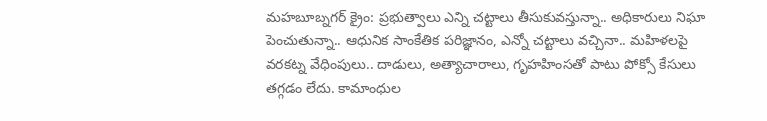మహబూబ్నగర్ క్రైం: ప్రభుత్వాలు ఎన్ని చట్టాలు తీసుకువస్తున్నా.. అధికారులు నిఘా పెంచుతున్నా.. ఆధునిక సాంకేతిక పరిజ్ఞానం, ఎన్నో చట్టాలు వచ్చినా.. మహిళలపై వరకట్న వేధింపులు.. దాడులు, అత్యాచారాలు, గృహహింసతో పాటు పోక్సో కేసులు తగ్గడం లేదు. కామాంధుల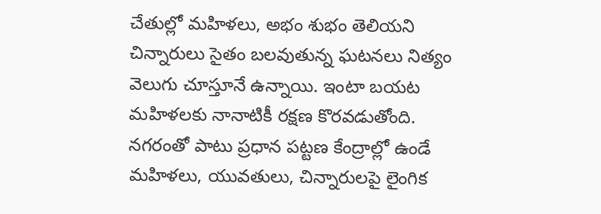చేతుల్లో మహిళలు, అభం శుభం తెలియని చిన్నారులు సైతం బలవుతున్న ఘటనలు నిత్యం వెలుగు చూస్తూనే ఉన్నాయి. ఇంటా బయట మహిళలకు నానాటికీ రక్షణ కొరవడుతోంది. నగరంతో పాటు ప్రధాన పట్టణ కేంద్రాల్లో ఉండే మహిళలు, యువతులు, చిన్నారులపై లైంగిక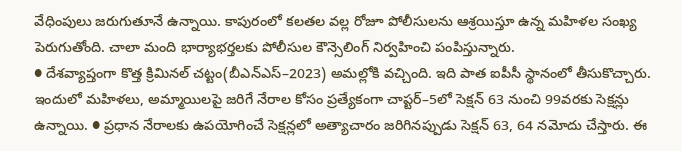వేధింపులు జరుగుతూనే ఉన్నాయి. కాపురంలో కలతల వల్ల రోజూ పోలీసులను ఆశ్రయిస్తూ ఉన్న మహిళల సంఖ్య పెరుగుతోంది. చాలా మంది భార్యాభర్తలకు పోలీసుల కౌన్సెలింగ్ నిర్వహించి పంపిస్తున్నారు.
● దేశవ్యాప్తంగా కొత్త క్రిమినల్ చట్టం(బీఎన్ఎస్–2023) అమల్లోకి వచ్చింది. ఇది పాత ఐపీసీ స్థానంలో తీసుకొచ్చారు. ఇందులో మహిళలు, అమ్మాయిలపై జరిగే నేరాల కోసం ప్రత్యేకంగా చాప్టర్–5లో సెక్షన్ 63 నుంచి 99వరకు సెక్షన్లు ఉన్నాయి. ● ప్రధాన నేరాలకు ఉపయోగించే సెక్షన్లలో అత్యాచారం జరిగినప్పుడు సెక్షన్ 63, 64 నమోదు చేస్తారు. ఈ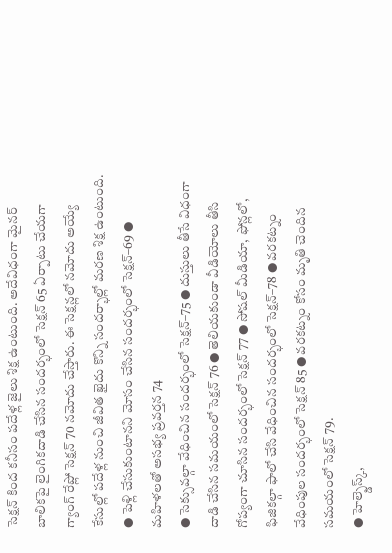సెక్షన్ కింద కనీసం పదేళ్ల జైలు శిక్ష ఉంటుంది. అదేవిధంగా మైనర్ బాలికపై లైంగికదాడి చేసిన సందర్భంలో సెక్షన్ 65 ఏర్పాటు చేయగా గ్యాంగ్ రేప్లో సెక్షన్ 70 నమోదు చేస్తారు. ఈ సెక్షన్లలో నమోదు అయ్యే కేసుల్లో పదేళ్ల నుంచి జీవిత ఖైదు కొన్ని సందర్భాల్లో మరణ శిక్ష ఉంటుంది. ● పెళ్లి చేసుకుంటానని మోసం చేసిన సందర్భంలో సెక్షన్–69 ● మహిళలతో అసభ్య ప్రవర్తన 74
● సెక్సువల్గా వేధించిన సందర్భంలో సెక్షన్–75 ● దుస్తులు తీసే విధంగా దాడి చేసిన సమయంలో సెక్షన్ 76 ● తెలియకుండా వీడియోలు తీసి గోప్యంగా చూసిన సందర్భంలో సెక్షన్ 77 ● సోషల్ మీడియా, ఫోన్లలో, ఫిజికల్గా ఫాలో చేసి వేధించిన సందర్భంలో సెక్షన్–78 ● వరకట్నం వేధింపుల సందర్భంలో సెక్షన్ 85 ● వరకట్నం కోసం మృతి చెందిన సమయంలో సెక్షన్ 79.
● హెల్ప్డెస్క్,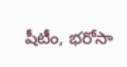షీటీం, భరోసా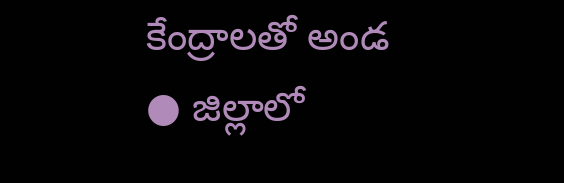కేంద్రాలతో అండ
● జిల్లాలో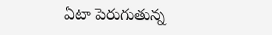ఏటా పెరుగుతున్న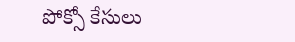పోక్సో కేసులు